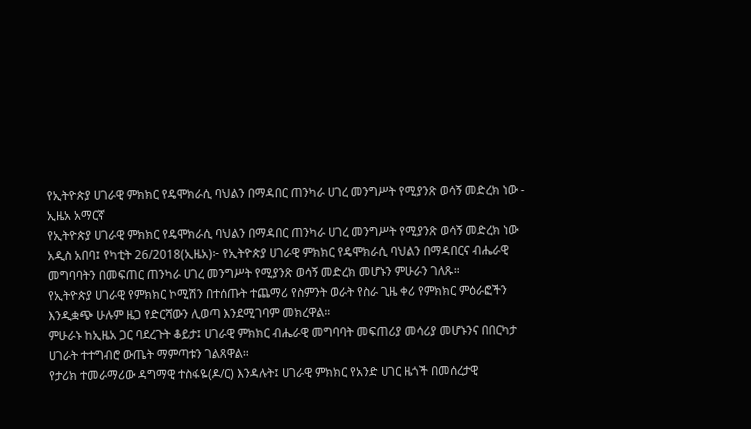የኢትዮጵያ ሀገራዊ ምክክር የዴሞክራሲ ባህልን በማዳበር ጠንካራ ሀገረ መንግሥት የሚያንጽ ወሳኝ መድረክ ነው - ኢዜአ አማርኛ
የኢትዮጵያ ሀገራዊ ምክክር የዴሞክራሲ ባህልን በማዳበር ጠንካራ ሀገረ መንግሥት የሚያንጽ ወሳኝ መድረክ ነው
አዲስ አበባ፤ የካቲት 26/2018(ኢዜአ)፦ የኢትዮጵያ ሀገራዊ ምክክር የዴሞክራሲ ባህልን በማዳበርና ብሔራዊ መግባባትን በመፍጠር ጠንካራ ሀገረ መንግሥት የሚያንጽ ወሳኝ መድረክ መሆኑን ምሁራን ገለጹ።
የኢትዮጵያ ሀገራዊ የምክክር ኮሚሽን በተሰጡት ተጨማሪ የስምንት ወራት የስራ ጊዜ ቀሪ የምክክር ምዕራፎችን እንዲቋጭ ሁሉም ዜጋ የድርሻውን ሊወጣ እንደሚገባም መክረዋል።
ምሁራኑ ከኢዜአ ጋር ባደረጉት ቆይታ፤ ሀገራዊ ምክክር ብሔራዊ መግባባት መፍጠሪያ መሳሪያ መሆኑንና በበርካታ ሀገራት ተተግብሮ ውጤት ማምጣቱን ገልጸዋል።
የታሪክ ተመራማሪው ዳግማዊ ተስፋዬ(ዶ/ር) እንዳሉት፤ ሀገራዊ ምክክር የአንድ ሀገር ዜጎች በመሰረታዊ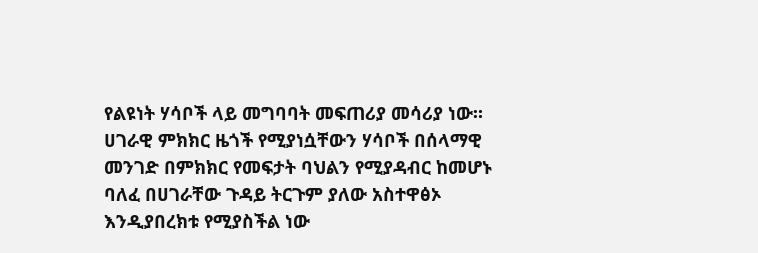የልዩነት ሃሳቦች ላይ መግባባት መፍጠሪያ መሳሪያ ነው።
ሀገራዊ ምክክር ዜጎች የሚያነሷቸውን ሃሳቦች በሰላማዊ መንገድ በምክክር የመፍታት ባህልን የሚያዳብር ከመሆኑ ባለፈ በሀገራቸው ጉዳይ ትርጉም ያለው አስተዋፅኦ እንዲያበረክቱ የሚያስችል ነው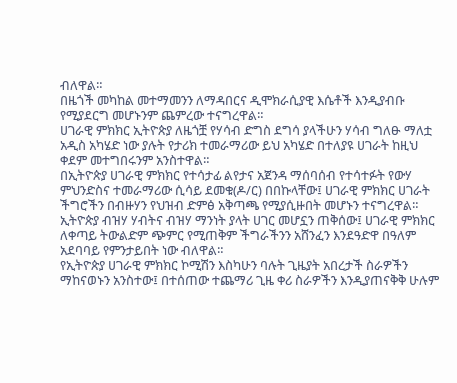ብለዋል።
በዜጎች መካከል መተማመንን ለማዳበርና ዲሞክራሲያዊ እሴቶች እንዲያብቡ የሚያደርግ መሆኑንም ጨምረው ተናግረዋል።
ሀገራዊ ምክክር ኢትዮጵያ ለዜጎቿ የሃሳብ ድግስ ደግሳ ያላችሁን ሃሳብ ግለፁ ማለቷ አዲስ አካሄድ ነው ያሉት የታሪክ ተመራማሪው ይህ አካሄድ በተለያዩ ሀገራት ከዚህ ቀደም መተግበሩንም አንስተዋል።
በኢትዮጵያ ሀገራዊ ምክክር የተሳታፊ ልየታና አጀንዳ ማሰባሰብ የተሳተፉት የውሃ ምህንድስና ተመራማሪው ሲሳይ ደመቁ(ዶ/ር) በበኩላቸው፤ ሀገራዊ ምክክር ሀገራት ችግሮችን በብዙሃን የህዝብ ድምፅ አቅጣጫ የሚያሲዙበት መሆኑን ተናግረዋል።
ኢትዮጵያ ብዝሃ ሃብትና ብዝሃ ማንነት ያላት ሀገር መሆኗን ጠቅሰው፤ ሀገራዊ ምክክር ለቀጣይ ትውልድም ጭምር የሚጠቅም ችግራችንን አሸንፈን እንደዓድዋ በዓለም አደባባይ የምንታይበት ነው ብለዋል።
የኢትዮጵያ ሀገራዊ ምክክር ኮሚሽን እስካሁን ባሉት ጊዜያት አበረታች ስራዎችን ማከናወኑን አንስተው፤ በተሰጠው ተጨማሪ ጊዜ ቀሪ ስራዎችን እንዲያጠናቅቅ ሁሉም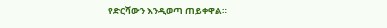የድርሻውን እንዲወጣ ጠይቀዋል።